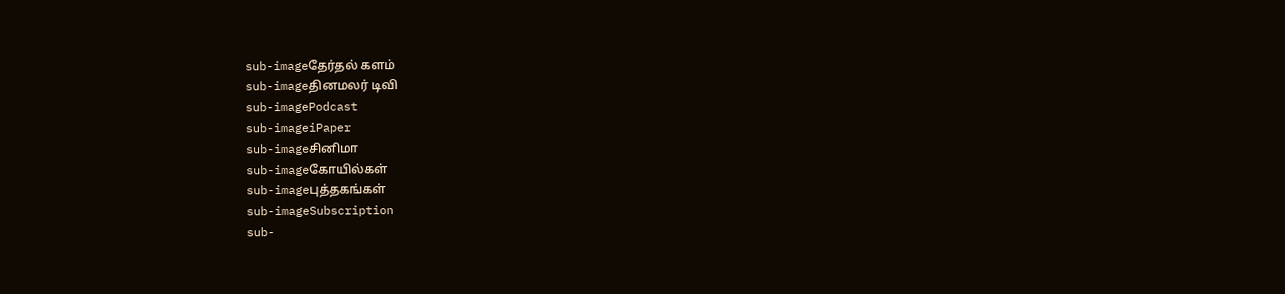sub-imageதேர்தல் களம்
sub-imageதினமலர் டிவி
sub-imagePodcast
sub-imageiPaper
sub-imageசினிமா
sub-imageகோயில்கள்
sub-imageபுத்தகங்கள்
sub-imageSubscription
sub-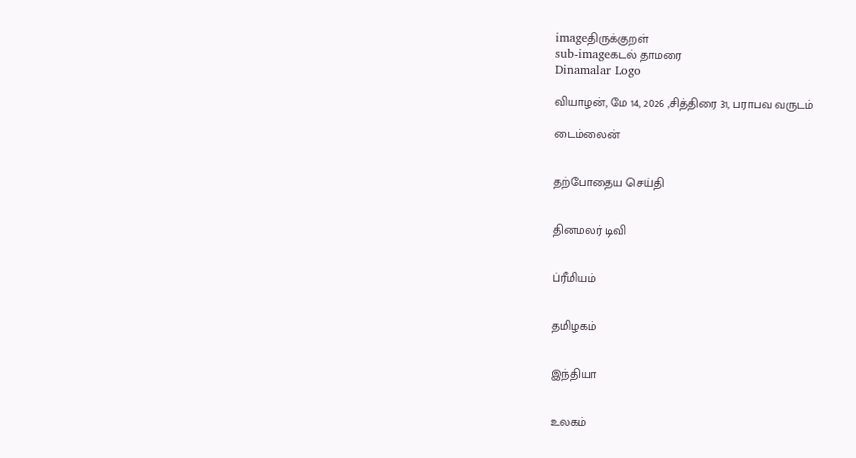imageதிருக்குறள்
sub-imageகடல் தாமரை
Dinamalar Logo

வியாழன், மே 14, 2026 ,சித்திரை 31, பராபவ வருடம்

டைம்லைன்


தற்போதைய செய்தி


தினமலர் டிவி


ப்ரீமியம்


தமிழகம்


இந்தியா


உலகம்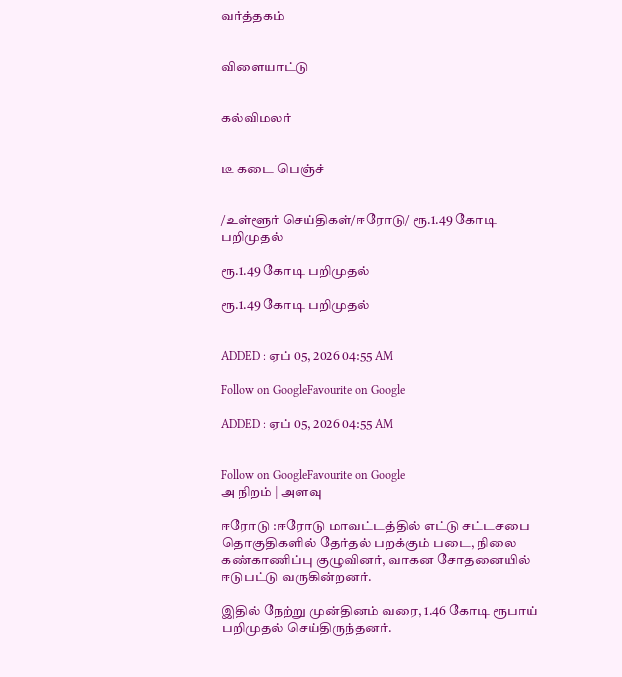வர்த்தகம்


விளையாட்டு


கல்விமலர்


டீ கடை பெஞ்ச்


/உள்ளூர் செய்திகள்/ஈரோடு/ ரூ.1.49 கோடி பறிமுதல்

ரூ.1.49 கோடி பறிமுதல்

ரூ.1.49 கோடி பறிமுதல்


ADDED : ஏப் 05, 2026 04:55 AM

Follow on GoogleFavourite on Google

ADDED : ஏப் 05, 2026 04:55 AM


Follow on GoogleFavourite on Google
அ நிறம் | அளவு

ஈரோடு :ஈரோடு மாவட்டத்தில் எட்டு சட்டசபை தொகுதிகளில் தேர்தல் பறக்கும் படை, நிலை கண்காணிப்பு குழுவினர், வாகன சோதனையில் ஈடுபட்டு வருகின்றனர்.

இதில் நேற்று முன்தினம் வரை, 1.46 கோடி ரூபாய் பறிமுதல் செய்திருந்தனர்.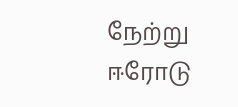நேற்று ஈரோடு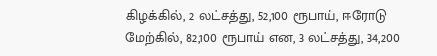கிழக்கில், 2 லட்சத்து, 52,100 ரூபாய், ஈரோடு மேற்கில், 82,100 ரூபாய் என, 3 லட்சத்து, 34,200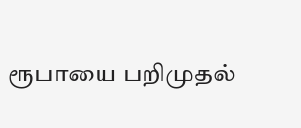ரூபாயை பறிமுதல்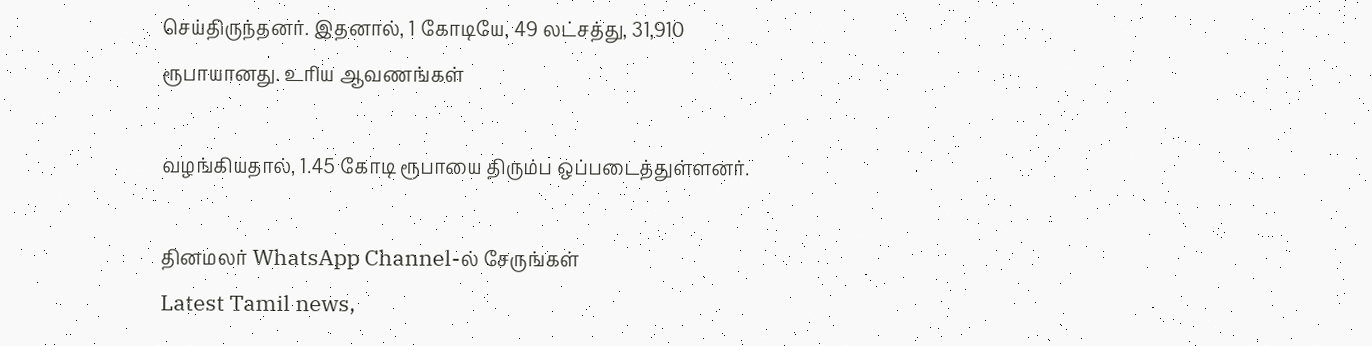செய்திருந்தனர். இதனால், 1 கோடியே, 49 லட்சத்து, 31,910 ரூபாயானது. உரிய ஆவணங்கள்

வழங்கியதால், 1.45 கோடி ரூபாயை திரும்ப ஒப்படைத்துள்ளனர்.

தினமலர் WhatsApp Channel-ல் சேருங்கள்
Latest Tamil news,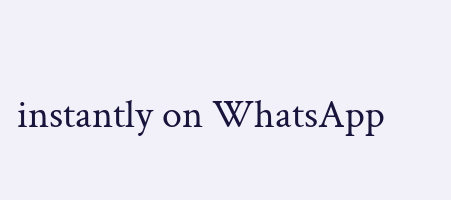instantly on WhatsApp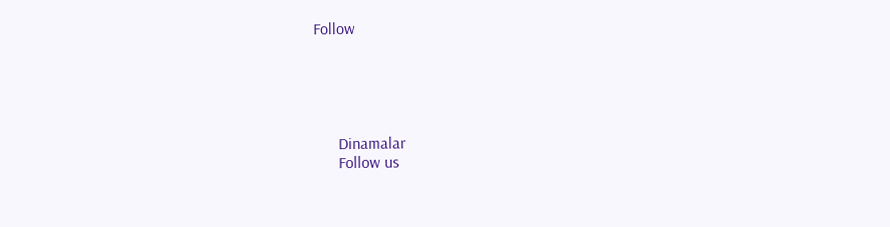Follow





      Dinamalar
      Follow us